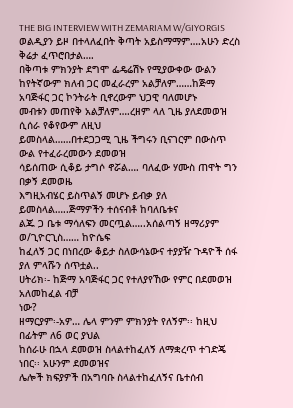THE BIG INTERVIEW WITH ZEMARIAM W/GIYORGIS
ወልዲያን ይዞ በተላለፈበት ቅጣት አይስማማም….አሁን ድረስ ቅሬታ ፈጥሮበታል….
በቅጣቱ ምክንያት ደግሞ ፌዴሬሽኑ የሚያውቀው ውልን ከየትኛውም ክለብ ጋር መፈራረም አልቻለም……ከጅማ አባጅፋር ጋር ኮንትራት ቢኖረውም ህጋዊ ባለመሆኑ
መብቱን መጠየቅ አልቻለም….ረዘም ላለ ጊዜ ያለደመወዝ ሲሰራ የቆየውም ለዚህ
ይመስላል……በተደጋጋሚ ጊዜ ችግሩን ቢናገርም በውስጥ ውል የተፈራረመውን ደመወዝ
ሳይሰጠው ሲቆይ ታግሶ ኖሯል…. ባለፈው ሃሙስ ጠዋት ግን በቃኝ ደመወዜ
እግዚአብሄር ይስጥልኝ መሆኑ ይብቃ ያለ ይመስላል…..ጅማዎችን ተሰናብቶ ከባለቤቱና
ልጁ ጋ ቤቱ ማሳለፍን መርጧል…..አሰልጣኝ ዘማሪያም ወ/ጊዮርጊስ…… ከዮሴፍ
ከፈለኝ ጋር በነበረው ቆይታ ስለውሳኔውና ተያያዥ ጉዳዮች ሰፋ ያለ ምላሹን ሰጥቷል..
ሀትሪክ፡- ከጅማ አባጅፋር ጋር የተለያየኸው የምር በደመወዝ አለመከፈል ብቻ
ነው?
ዘማርያም፡-አዎ… ሌላ ምንም ምክንያት የለኝም፡፡ ከዚህ በፊትም ለ6 ወር ያህል
ከሰራሁ በኋላ ደመወዝ ስላልተከፈለኝ ለማቋረጥ ተገድጄ ነበር፡፡ አሁንም ደመወዝና
ሌሎች ክፍያዎች በአግባቡ ስላልተከፈለኝና ቤተሰብ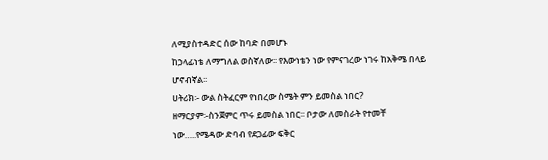ለሚያስተዳድር ሰው ከባድ በመሆኑ
ከኃላፊነቴ ለማግለል ወስኛለው፡፡ የእውነቴን ነው የምናገረው ነገሩ ከአቅሜ በላይ
ሆኖብኛል፡፡
ሀትሪክ፡- ውል ስትፈርም የነበረው ስሜት ምን ይመስል ነበር?
ዘማርያም፡-ስንጀምር ጥሩ ይመስል ነበር፡፡ ቦታው ለመስራት የተመቸ
ነው…..የሜዳው ድባብ የደጋፊው ፍቅር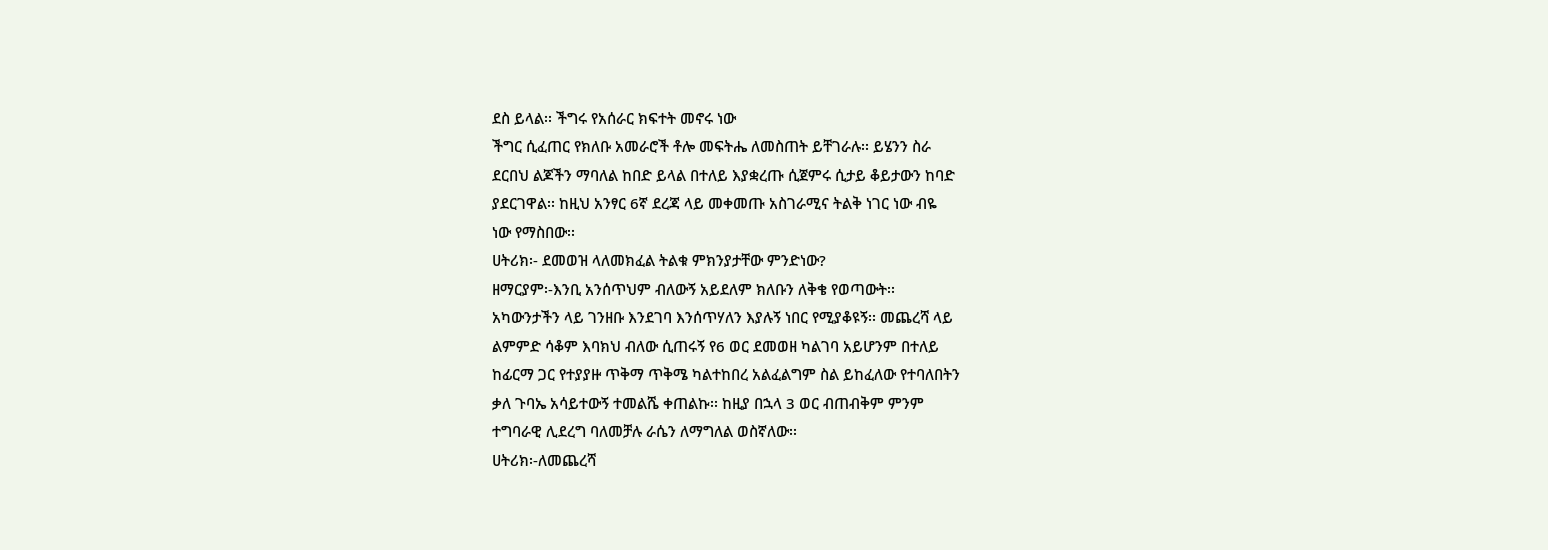ደስ ይላል፡፡ ችግሩ የአሰራር ክፍተት መኖሩ ነው
ችግር ሲፈጠር የክለቡ አመራሮች ቶሎ መፍትሔ ለመስጠት ይቸገራሉ፡፡ ይሄንን ስራ
ደርበህ ልጆችን ማባለል ከበድ ይላል በተለይ እያቋረጡ ሲጀምሩ ሲታይ ቆይታውን ከባድ
ያደርገዋል፡፡ ከዚህ አንፃር 6ኛ ደረጃ ላይ መቀመጡ አስገራሚና ትልቅ ነገር ነው ብዬ
ነው የማስበው፡፡
ሀትሪክ፡- ደመወዝ ላለመክፈል ትልቁ ምክንያታቸው ምንድነው?
ዘማርያም፡-እንቢ አንሰጥህም ብለውኝ አይደለም ክለቡን ለቅቄ የወጣውት፡፡
አካውንታችን ላይ ገንዘቡ እንደገባ እንሰጥሃለን እያሉኝ ነበር የሚያቆዩኝ፡፡ መጨረሻ ላይ
ልምምድ ሳቆም እባክህ ብለው ሲጠሩኝ የ6 ወር ደመወዘ ካልገባ አይሆንም በተለይ
ከፊርማ ጋር የተያያዙ ጥቅማ ጥቅሜ ካልተከበረ አልፈልግም ስል ይከፈለው የተባለበትን
ቃለ ጉባኤ አሳይተውኝ ተመልሼ ቀጠልኩ፡፡ ከዚያ በኋላ 3 ወር ብጠብቅም ምንም
ተግባራዊ ሊደረግ ባለመቻሉ ራሴን ለማግለል ወስኛለው፡፡
ሀትሪክ፡-ለመጨረሻ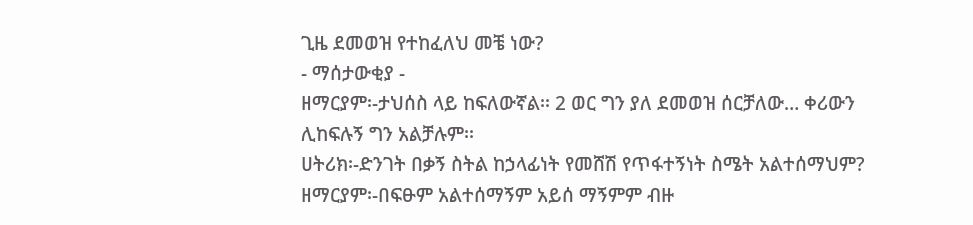ጊዜ ደመወዝ የተከፈለህ መቼ ነው?
- ማሰታውቂያ -
ዘማርያም፡-ታህሰስ ላይ ከፍለውኛል፡፡ 2 ወር ግን ያለ ደመወዝ ሰርቻለው… ቀሪውን
ሊከፍሉኝ ግን አልቻሉም፡፡
ሀትሪክ፡-ድንገት በቃኝ ስትል ከኃላፊነት የመሸሽ የጥፋተኝነት ስሜት አልተሰማህም?
ዘማርያም፡-በፍፁም አልተሰማኝም አይሰ ማኝምም ብዙ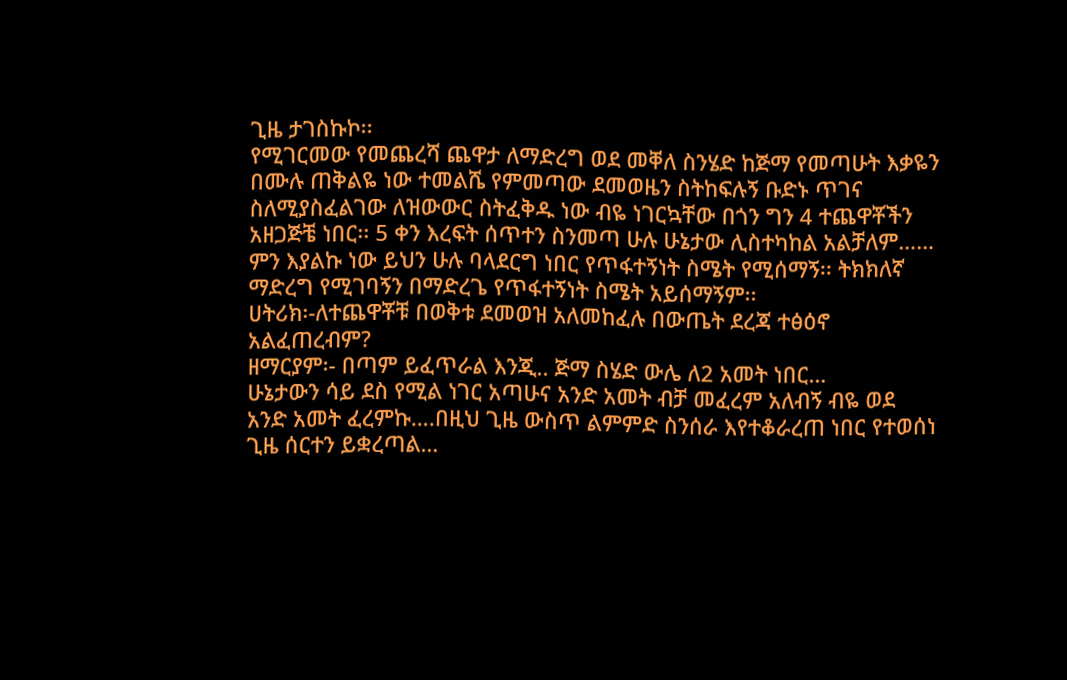ጊዜ ታገስኩኮ፡፡
የሚገርመው የመጨረሻ ጨዋታ ለማድረግ ወደ መቐለ ስንሄድ ከጅማ የመጣሁት እቃዬን
በሙሉ ጠቅልዬ ነው ተመልሼ የምመጣው ደመወዜን ስትከፍሉኝ ቡድኑ ጥገና
ስለሚያስፈልገው ለዝውውር ስትፈቅዱ ነው ብዬ ነገርኳቸው በጎን ግን 4 ተጨዋቾችን
አዘጋጅቼ ነበር፡፡ 5 ቀን እረፍት ሰጥተን ስንመጣ ሁሉ ሁኔታው ሊስተካከል አልቻለም……
ምን እያልኩ ነው ይህን ሁሉ ባላደርግ ነበር የጥፋተኝነት ስሜት የሚሰማኝ፡፡ ትክክለኛ
ማድረግ የሚገባኝን በማድረጌ የጥፋተኝነት ስሜት አይሰማኝም፡፡
ሀትሪክ፡-ለተጨዋቾቹ በወቅቱ ደመወዝ አለመከፈሉ በውጤት ደረጃ ተፅዕኖ
አልፈጠረብም?
ዘማርያም፡- በጣም ይፈጥራል እንጂ.. ጅማ ስሄድ ውሌ ለ2 አመት ነበር…
ሁኔታውን ሳይ ደስ የሚል ነገር አጣሁና አንድ አመት ብቻ መፈረም አለብኝ ብዬ ወደ
አንድ አመት ፈረምኩ….በዚህ ጊዜ ውስጥ ልምምድ ስንሰራ እየተቆራረጠ ነበር የተወሰነ
ጊዜ ሰርተን ይቋረጣል…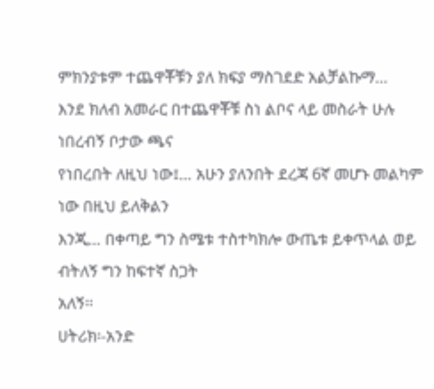ምክንያቱም ተጨዋቾቹን ያለ ክፍያ ማስገደድ አልቻልኩማ…
እንደ ክለብ አመራር በተጨዋቾቹ ስነ ልቦና ላይ መስራት ሁሉ ነበረብኝ ቦታው ጫና
የነበረበት ለዚህ ነው፤… አሁን ያለንበት ደረጃ 6ኛ መሆኑ መልካም ነው በዚህ ይለቅልን
እንጂ… በቀጣይ ግን ስሜቱ ተስተካክሎ ውጤቱ ይቀጥላል ወይ ብትለኝ ግን ከፍተኛ ስጋት
አለኝ፡፡
ሀትሪክ፡-አንድ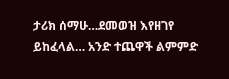ታሪክ ሰማሁ…ደመወዝ እየዘገየ ይከፈላል… አንድ ተጨዋች ልምምድ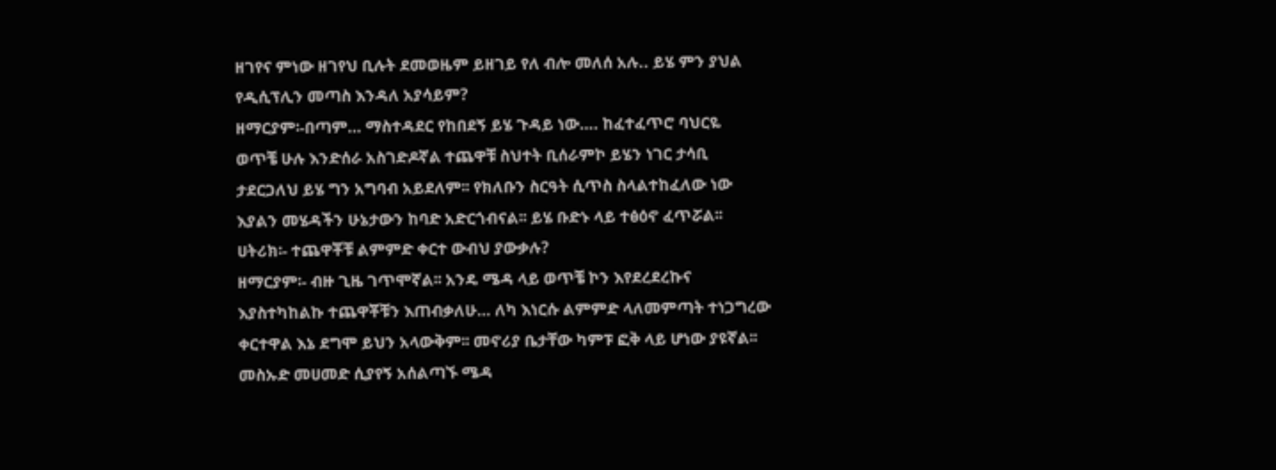ዘገየና ምነው ዘገየህ ቢሉት ደመወዜም ይዘገይ የለ ብሎ መለሰ አሉ.. ይሄ ምን ያህል
የዲሲፕሊን መጣስ እንዳለ አያሳይም?
ዘማርያም፡-በጣም… ማስተዳደር የከበደኝ ይሄ ጉዳይ ነው…. ከፈተፈጥሮ ባህርዬ
ወጥቼ ሁሉ እንድሰራ አስገድዶኛል ተጨዋቹ ስህተት ቢሰራምኮ ይሄን ነገር ታሳቢ
ታደርጋለህ ይሄ ግን አግባብ አይደለም፡፡ የክለቡን ስርዓት ሲጥስ ስላልተከፈለው ነው
እያልን መሄዳችን ሁኔታውን ከባድ አድርጎብናል፡፡ ይሄ ቡድኑ ላይ ተፅዕኖ ፈጥሯል፡፡
ሀትሪክ፡- ተጨዋቾቹ ልምምድ ቀርተ ውብህ ያውቃሉ?
ዘማርያም፡- ብዙ ጊዜ ገጥሞኛል፡፡ አንዴ ሜዳ ላይ ወጥቼ ኮን እየደረደረኩና
እያስተካከልኩ ተጨዋቾቹን እጠብቃለሁ… ለካ እነርሱ ልምምድ ላለመምጣት ተነጋግረው
ቀርተዋል እኔ ደግሞ ይህን አላውቅም፡፡ መኖሪያ ቤታቸው ካምፑ ፎቅ ላይ ሆነው ያዩኛል፡፡
መስኡድ መሀመድ ሲያየኝ አሰልጣኙ ሜዳ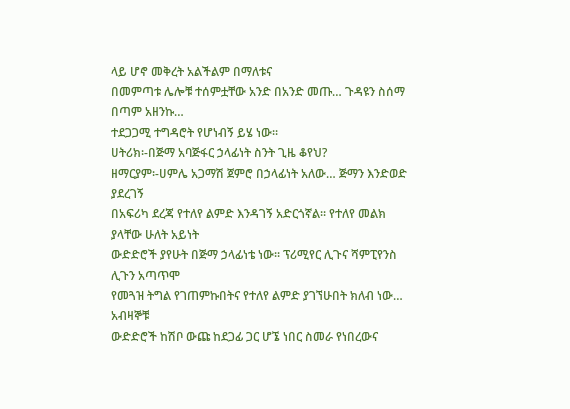ላይ ሆኖ መቅረት አልችልም በማለቱና
በመምጣቱ ሌሎቹ ተሰምቷቸው አንድ በአንድ መጡ… ጉዳዩን ስሰማ በጣም አዘንኩ…
ተደጋጋሚ ተግዳሮት የሆነብኝ ይሄ ነው፡፡
ሀትሪክ፡-በጅማ አባጅፋር ኃላፊነት ስንት ጊዜ ቆየህ?
ዘማርያም፡-ሀምሌ አጋማሽ ጀምሮ በኃላፊነት አለው… ጅማን እንድወድ ያደረገኝ
በአፍሪካ ደረጃ የተለየ ልምድ እንዳገኝ አድርጎኛል፡፡ የተለየ መልክ ያላቸው ሁለት አይነት
ውድድሮች ያየሁት በጅማ ኃላፊነቴ ነው፡፡ ፕሪሚየር ሊጉና ሻምፒየንስ ሊጉን አጣጥሞ
የመጓዝ ትግል የገጠምኩበትና የተለየ ልምድ ያገኘሁበት ክለብ ነው… አብዛኞቹ
ውድድሮች ከሽቦ ውጩ ከደጋፊ ጋር ሆኜ ነበር ስመራ የነበረውና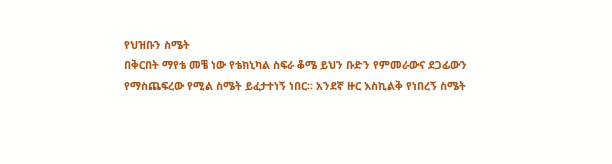የህዝቡን ስሜት
በቅርበት ማየቴ መቼ ነው የቴክኒካል ስፍራ ቆሜ ይህን ቡድን የምመራውና ደጋፊውን
የማስጨፍረው የሚል ስሜት ይፈታተነኝ ነበር፡፡ አንደኛ ዙር እስኪልቅ የነበረኝ ስሜት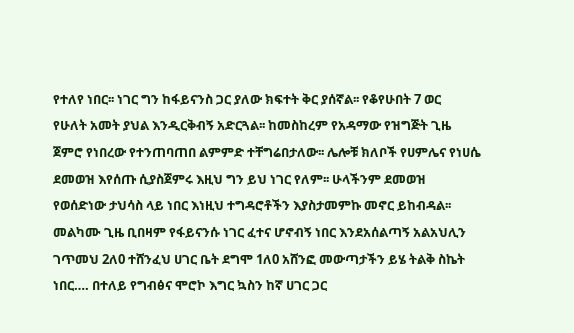የተለየ ነበር፡፡ ነገር ግን ከፋይናንስ ጋር ያለው ክፍተት ቅር ያሰኛል፡፡ የቆየሁበት 7 ወር
የሁለት አመት ያህል እንዲርቅብኝ አድርጓል፡፡ ከመስከረም የአዳማው የዝግጅት ጊዜ
ጀምሮ የነበረው የተንጠባጠበ ልምምድ ተቸግሬበታለው፡፡ ሌሎቹ ክለቦች የሀምሌና የነሀሴ
ደመወዝ እየሰጡ ሲያስጀምሩ እዚህ ግን ይህ ነገር የለም፡፡ ሁላችንም ደመወዝ
የወሰድነው ታህሳስ ላይ ነበር እነዚህ ተግዳሮቶችን እያስታመምኩ መኖር ይከብዳል፡፡
መልካሙ ጊዜ ቢበዛም የፋይናንሱ ነገር ፈተና ሆኖብኝ ነበር እንደአሰልጣኝ አልአህሊን
ገጥመህ 2ለ0 ተሸንፈህ ሀገር ቤት ደግሞ 1ለ0 አሸንፎ መውጣታችን ይሄ ትልቅ ስኬት
ነበር…. በተለይ የግብፅና ሞሮኮ እግር ኳስን ከኛ ሀገር ጋር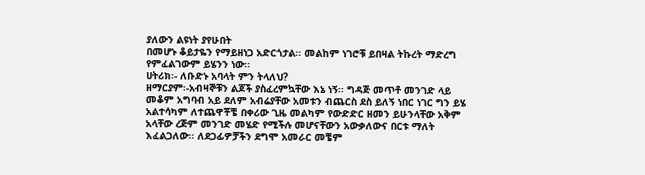ያለውን ልዩነት ያየሁበት
በመሆኑ ቆይታዬን የማይዘነጋ አድርጎታል፡፡ መልከም ነገሮቹ ይበዛል ትኩረት ማድረግ
የምፈልገውም ይሄንን ነው፡፡
ሀትሪክ፡- ለቡድኑ አባላት ምን ትላለህ?
ዘማርያም፡-አብዛኞቹን ልጆች ያስፈረምኳቸው እኔ ነኝ፡፡ ግዳጅ መጥቶ መንገድ ላይ
መቆም አግባብ አይ ደለም አብሬያቸው አመቱን ብጨርስ ደስ ይለኝ ነበር ነገር ግን ይሄ
አልተሳካም ለተጨዋቾቼ በቀሪው ጊዜ መልካም የውድድር ዘመን ይሁንላቸው አቅም
አላቸው ረጅም መንገድ መሄድ የሚችሉ መሆናቸውን አውቃለውና በርቱ ማለት
እፈልጋለው፡፡ ለደጋፊዎቻችን ደግሞ አመራር መቼም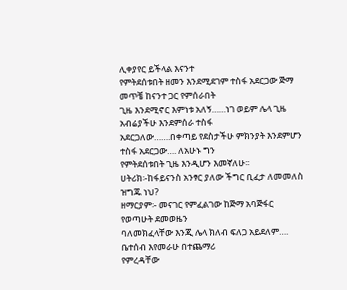ሊቀያየር ይችላል እናንተ
የምትደሰቱበት ዘመን እንደሚደገም ተስፋ አደርጋው ጅማ መጥቼ ከናንተ ጋር የምሰራበት
ጊዜ እንደሚኖር እምነቱ አለኝ……ነገ ወይም ሌላ ጊዜ አብሬያችሁ እንደምሰራ ተስፋ
አደርጋለው…….በቀጣይ የደስታችሁ ምክንያት እንደምሆን ተስፋ አደርጋው…. ለአሁኑ ግን
የምትደሰቱበት ጊዜ እንዲሆን እመኛለሁ፡፡
ሀትሪክ፡-ከፋይናንስ አንፃር ያለው ችግር ቢፈታ ለመመለስ ዝግጁ ነህ?
ዘማርያም፡- መናገር የምፈልገው ከጅማ አባጅፋር የወጣሁት ደመወዜን
ባለመክፈላቸው እንጂ ሌላ ክለብ ፍለጋ አይደለም…. ቤተሰብ እየመራሁ በተጨማሪ
የምረዳቸው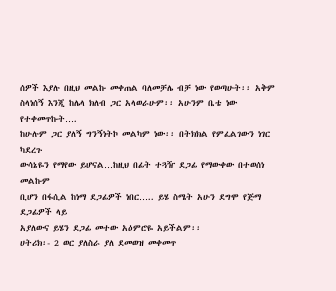ሰዎች እያሉ በዚህ መልኩ መቀጠል ባለመቻሌ ብቻ ነው የወጣሁት፡፡ አቅም
ስላነሰኝ እንጂ ከሌላ ክለብ ጋር አላወራሁም፡፡ አሁንም ቤቴ ነው የተቀመጥኩት….
ከሁሉም ጋር ያለኝ ግንኝነትኮ መልካም ነው፡፡ በትክክል የምፈልገውን ነገር ካደረጉ
ውሳኔዬን የማየው ይሆናል…ከዚህ በፊት ተጓዥ ደጋፊ የማውቀው በተወሰነ መልኩም
ቢሆን በፋሲል ከነማ ደጋፊዎች ነበር….. ይሄ ስሜት አሁን ደግሞ የጅማ ደጋፊዎች ላይ
አያለውና ይሄን ደጋፊ መተው አዕምሮዬ አይችልም፡፡
ሀትሪክ፡- 2 ወር ያለስራ ያለ ደመወዝ መቀመጥ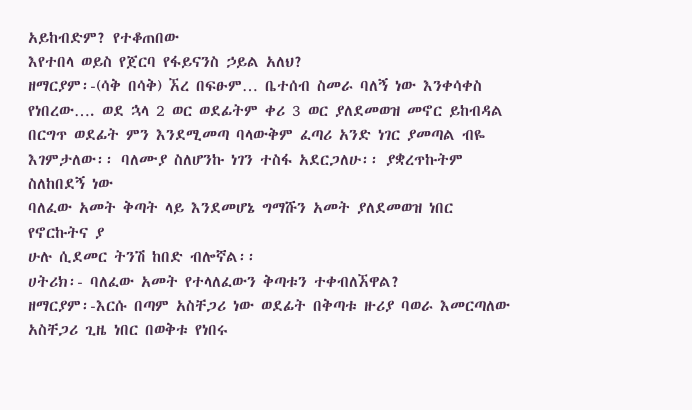አይከብድም? የተቆጠበው
እየተበላ ወይስ የጀርባ የፋይናንስ ኃይል አለህ?
ዘማርያም፡-(ሳቅ በሳቅ) ኧረ በፍፁም… ቤተሰብ ስመራ ባለኝ ነው እንቀሳቀስ
የነበረው…. ወደ ኋላ 2 ወር ወደፊትም ቀሪ 3 ወር ያለደመወዝ መኖር ይከብዳል
በርግጥ ወደፊት ምን እንደሚመጣ ባላውቅም ፈጣሪ አንድ ነገር ያመጣል ብዬ
እገምታለው፡፡ ባለሙያ ስለሆንኩ ነገን ተስፋ አደርጋለሁ፡፡ ያቋረጥኩትም ስለከበደኝ ነው
ባለፈው አመት ቅጣት ላይ እንደመሆኔ ግማሹን አመት ያለደመወዝ ነበር የኖርኩትና ያ
ሁሉ ሲደመር ትንሽ ከበድ ብሎኛል፡፡
ሀትሪክ፡- ባለፈው አመት የተላለፈውን ቅጣቱን ተቀብለኧዋል?
ዘማርያም፡-እርሱ በጣም አስቸጋሪ ነው ወደፊት በቅጣቱ ዙሪያ ባወራ እመርጣለው
አስቸጋሪ ጊዜ ነበር በወቅቱ የነበሩ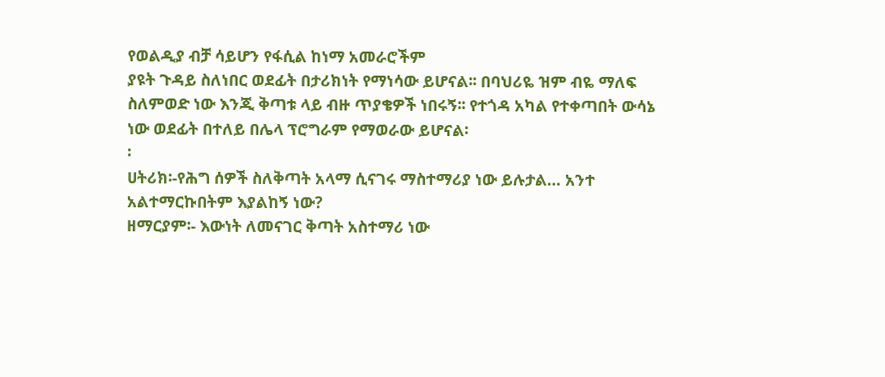የወልዲያ ብቻ ሳይሆን የፋሲል ከነማ አመራሮችም
ያዩት ጉዳይ ስለነበር ወደፊት በታሪክነት የማነሳው ይሆናል፡፡ በባህሪዬ ዝም ብዬ ማለፍ
ስለምወድ ነው እንጂ ቅጣቱ ላይ ብዙ ጥያቄዎች ነበሩኝ፡፡ የተጎዳ አካል የተቀጣበት ውሳኔ
ነው ወደፊት በተለይ በሌላ ፕሮግራም የማወራው ይሆናል፡
፡
ሀትሪክ፡-የሕግ ሰዎች ስለቅጣት አላማ ሲናገሩ ማስተማሪያ ነው ይሉታል… አንተ
አልተማርኩበትም እያልከኝ ነው?
ዘማርያም፡- እውነት ለመናገር ቅጣት አስተማሪ ነው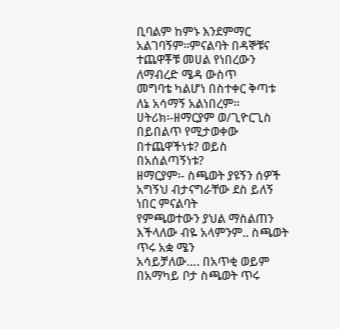ቢባልም ከምኑ እንደምማር
አልገባኝም፡፡ምናልባት በዳኞቹና ተጨዋቾቹ መሀል የነበረውን ለማብረድ ሜዳ ውስጥ
መግባቴ ካልሆነ በስተቀር ቅጣቱ ለኔ አሳማኝ አልነበረም፡፡
ሀትሪክ፡-ዘማርያም ወ/ጊዮርጊስ በይበልጥ የሚታወቀው በተጨዋችነቱ? ወይስ
በአሰልጣኝነቱ?
ዘማርያም፡- ስጫወት ያዩኝን ሰዎች አግኝህ ብታናግራቸው ደስ ይለኝ ነበር ምናልባት
የምጫወተውን ያህል ማስልጠን እችላለው ብዬ አላምንም.. ስጫወት ጥሩ አቋ ሜን
አሳይቻለው…. በአጥቂ ወይም በአማካይ ቦታ ስጫወት ጥሩ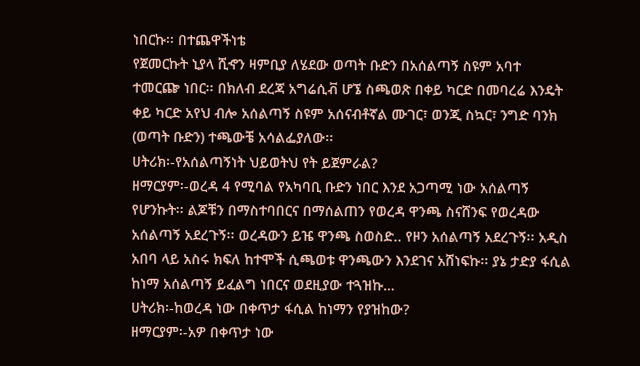ነበርኩ፡፡ በተጨዋችነቴ
የጀመርኩት ኒያላ ሺኆን ዛምቢያ ለሄደው ወጣት ቡድን በአሰልጣኝ ስዩም አባተ
ተመርጬ ነበር፡፡ በክለብ ደረጃ አግሬሲቭ ሆኜ ስጫወጽ በቀይ ካርድ በመባረሬ እንዴት
ቀይ ካርድ አየህ ብሎ አሰልጣኝ ስዩም አሰናብቶኛል ሙገር፣ ወንጂ ስኳር፣ ንግድ ባንክ
(ወጣት ቡድን) ተጫውቼ አሳልፌያለው፡፡
ሀትሪክ፡-የአሰልጣኝነት ህይወትህ የት ይጀምራል?
ዘማርያም፡-ወረዳ 4 የሚባል የአካባቢ ቡድን ነበር እንደ አጋጣሚ ነው አሰልጣኝ
የሆንኩት፡፡ ልጆቹን በማስተባበርና በማሰልጠን የወረዳ ዋንጫ ስናሸንፍ የወረዳው
አሰልጣኝ አደረጉኝ፡፡ ወረዳውን ይዤ ዋንጫ ስወስድ.. የዞን አሰልጣኝ አደረጉኝ፡፡ አዲስ
አበባ ላይ አስሩ ክፍለ ከተሞች ሲጫወቱ ዋንጫውን እንደገና አሸነፍኩ፡፡ ያኔ ታድያ ፋሲል
ከነማ አሰልጣኝ ይፈልግ ነበርና ወደዚያው ተጓዝኩ…
ሀትሪክ፡-ከወረዳ ነው በቀጥታ ፋሲል ከነማን የያዝከው?
ዘማርያም፡-አዎ በቀጥታ ነው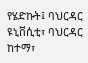የሄድኩት፤ ባህርዳር ዩኒቨሲቲ፣ ባህርዳር ከተማ፣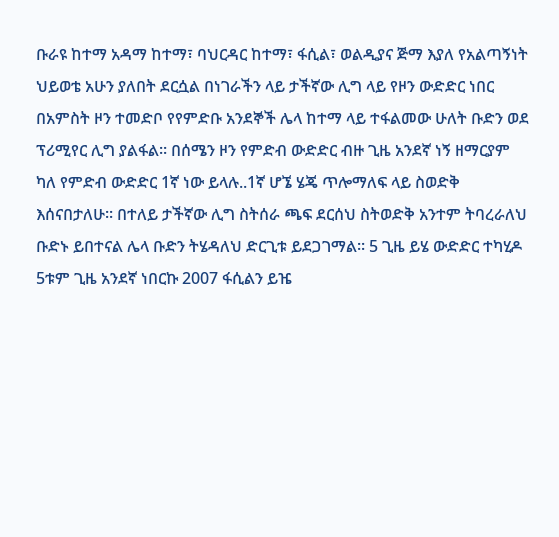ቡራዩ ከተማ አዳማ ከተማ፣ ባህርዳር ከተማ፣ ፋሲል፣ ወልዲያና ጅማ እያለ የአልጣኝነት
ህይወቴ አሁን ያለበት ደርሷል በነገራችን ላይ ታችኛው ሊግ ላይ የዞን ውድድር ነበር
በአምስት ዞን ተመድቦ የየምድቡ አንደኞች ሌላ ከተማ ላይ ተፋልመው ሁለት ቡድን ወደ
ፕሪሚየር ሊግ ያልፋል፡፡ በሰሜን ዞን የምድብ ውድድር ብዙ ጊዜ አንደኛ ነኝ ዘማርያም
ካለ የምድብ ውድድር 1ኛ ነው ይላሉ..1ኛ ሆኜ ሄጄ ጥሎማለፍ ላይ ስወድቅ
እሰናበታለሁ፡፡ በተለይ ታችኛው ሊግ ስትሰራ ጫፍ ደርሰህ ስትወድቅ አንተም ትባረራለህ
ቡድኑ ይበተናል ሌላ ቡድን ትሄዳለህ ድርጊቱ ይደጋገማል፡፡ 5 ጊዜ ይሄ ውድድር ተካሂዶ
5ቱም ጊዜ አንደኛ ነበርኩ 2007 ፋሲልን ይዤ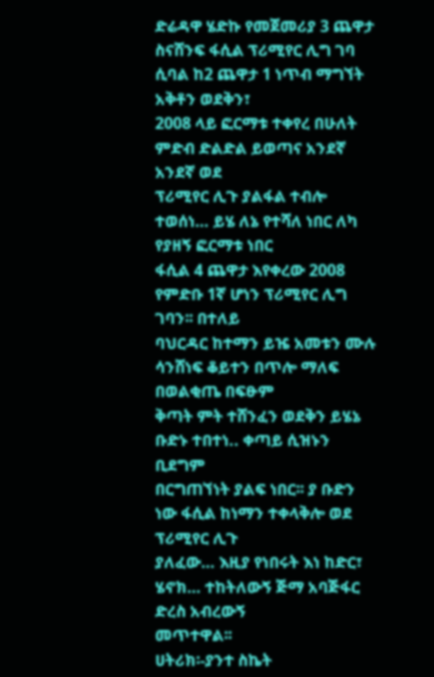ድሬዳዋ ሄድኩ የመጀመሪያ 3 ጨዋታ
ስናሸንፍ ፋሲል ፕሪሚየር ሊግ ገባ ሲባል ከ2 ጨዋታ 1 ነጥብ ማግኘት አቅቶን ወደቅን፣
2008 ላይ ፎርማቱ ተቀየረ በሁለት ምድብ ድልድል ይወጣና አንደኛ አንደኛ ወደ
ፕሪሚየር ሊጉ ያልፋል ተብሎ ተወሰነ… ይሄ ለኔ የተሻለ ነበር ለካ የያዘኝ ፎርማቱ ነበር
ፋሲል 4 ጨዋታ እየቀረው 2008 የምድቡ 1ኛ ሆነን ፕሪሚየር ሊግ ገባን፡፡ በተለይ
ባህርዳር ከተማን ይዤ አመቱን ሙሉ ሳንሸነፍ ቆይተን በጥሎ ማለፍ በወልቂጤ በፍፁም
ቅጣት ምት ተሸንፈን ወደቅን ይሄኔ ቡድኑ ተበተነ.. ቀጣይ ሲዝኑን ቢደግም
በርግጠኘነት ያልፍ ነበር፡፡ ያ ቡድን ነው ፋሲል ከነማን ተቀላቅሎ ወደ ፕሪሚየር ሊጉ
ያለፈው… እዚያ የነበሩት እነ ከድር፣ ሄኖክ… ተከትለውኝ ጅማ አባጅፋር ድረስ አብረውኝ
መጥተዋል፡፡
ሀትሪክ፡-ያንተ ስኬት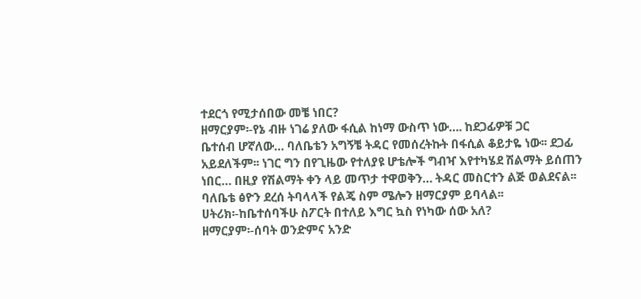ተደርጎ የሚታሰበው መቼ ነበር?
ዘማርያም፡-የኔ ብዙ ነገሬ ያለው ፋሲል ከነማ ውስጥ ነው…. ከደጋፊዎቹ ጋር
ቤተሰብ ሆኛለው… ባለቤቴን አግኝቼ ትዳር የመሰረትኩት በፋሲል ቆይታዬ ነው፡፡ ደጋፊ
አይደለችም፡፡ ነገር ግን በየጊዜው የተለያዩ ሆቴሎች ግብዣ እየተካሄደ ሽልማት ይሰጠን
ነበር… በዚያ የሽልማት ቀን ላይ መጥታ ተዋወቅን… ትዳር መስርተን ልጅ ወልደናል፡፡
ባለቤቴ ፅዮን ደረሰ ትባላላች የልጄ ስም ሜሎን ዘማርያም ይባላል፡፡
ሀትሪክ፡-ከቤተሰባችሁ ስፖርት በተለይ እግር ኳስ የነካው ሰው አለ?
ዘማርያም፡-ሰባት ወንድምና አንድ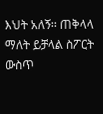እህት አለኝ፡፡ ጠቅላላ ማለት ይቻላል ስፖርት
ውስጥ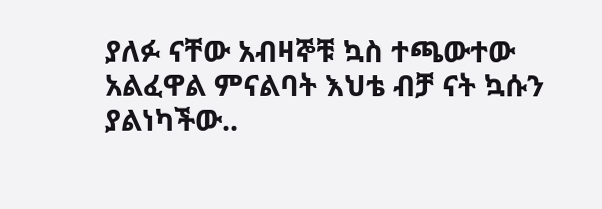ያለፉ ናቸው አብዛኞቹ ኳስ ተጫውተው አልፈዋል ምናልባት እህቴ ብቻ ናት ኳሱን
ያልነካችው..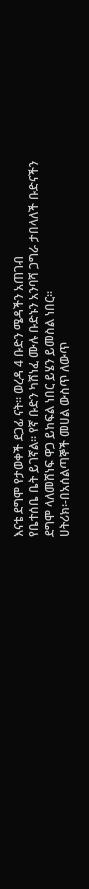እናቴ ደግሞ የታወቀች ደጋፊ ናት፡፡ ወረዳ 4 ቡድን ሜዳችን አጠገብ
የቤተሰቤ ቤት ይገኛል፡፡ የኛ ቡድን ካሸነፈ ሙሉ ቡድኑን አንባሻ ጋግራ ታበላለች ቡድናችን
ደግሞ ላለመሸነፍ ዋጋ ይከፍል ነበር ይሄን ይመስል ነበር፡፡
ሀትሪክ፡-በአሰልጣኞች መሀል ውስጥ ለውጥ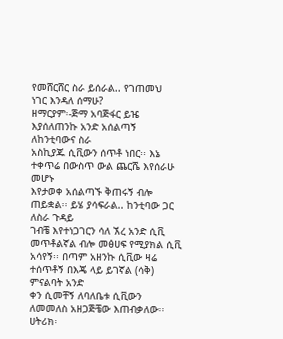የመሸርሸር ስራ ይሰራል.. የገጠመህ
ነገር እንዳለ ሰማሁ?
ዘማርያም፡-ጅማ አባጅፋር ይዤ እያሰለጠንኩ አንድ አሰልጣኝ ለከንቲባውና ስራ
አስኪያጁ ሲቪውን ሰጥቶ ነበር፡፡ እኔ ተቀጥሬ በውስጥ ውል ጨርሼ እየሰራሁ መሆኑ
እየታወቀ አሰልጣኙ ቅጠሩኝ ብሎ ጠይቋል፡፡ ይሄ ያሳፍራል.. ከንቲባው ጋር ለስራ ጉዳይ
ገብቼ እየተነጋገርን ሳለ ኧረ አንድ ሲቪ መጥቶልኛል ብሎ መፅሀፍ የሚያክል ሲቪ
አሳየኝ፡፡ በጣም አዘንኩ ሲቪው ዛሬ ተሰጥቶኝ በእጄ ላይ ይገኛል (ሳቅ) ምናልባት አንድ
ቀን ሲመቸኝ ለባለቤቱ ሲቪውን ለመመለስ አዘጋጅቼው እጠብቃለው፡፡
ሀትሪክ፡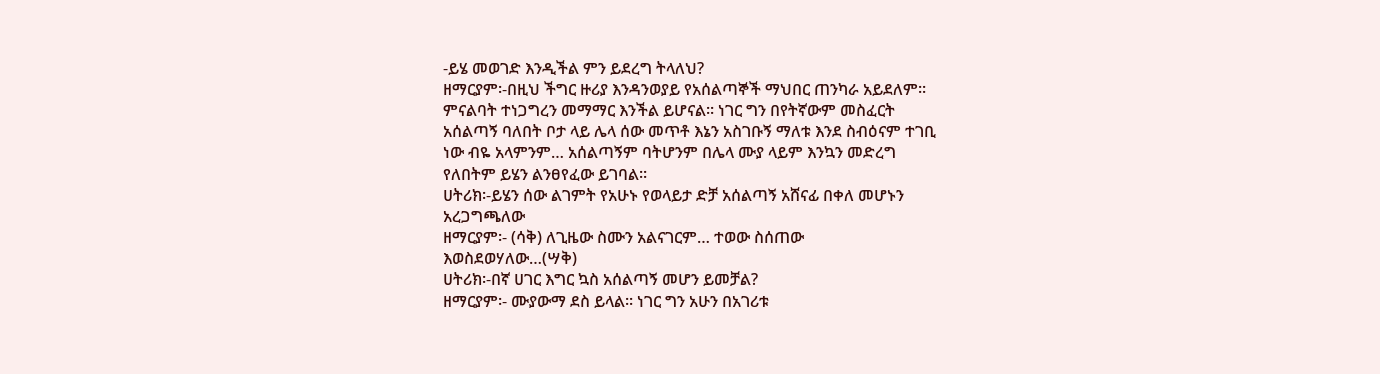-ይሄ መወገድ እንዲችል ምን ይደረግ ትላለህ?
ዘማርያም፡-በዚህ ችግር ዙሪያ እንዳንወያይ የአሰልጣኞች ማህበር ጠንካራ አይደለም፡፡
ምናልባት ተነጋግረን መማማር እንችል ይሆናል፡፡ ነገር ግን በየትኛውም መስፈርት
አሰልጣኝ ባለበት ቦታ ላይ ሌላ ሰው መጥቶ እኔን አስገቡኝ ማለቱ እንደ ስብዕናም ተገቢ
ነው ብዬ አላምንም… አሰልጣኝም ባትሆንም በሌላ ሙያ ላይም እንኳን መድረግ
የለበትም ይሄን ልንፀየፈው ይገባል፡፡
ሀትሪክ፡-ይሄን ሰው ልገምት የአሁኑ የወላይታ ድቻ አሰልጣኝ አሸናፊ በቀለ መሆኑን
አረጋግጫለው
ዘማርያም፡- (ሳቅ) ለጊዜው ስሙን አልናገርም… ተወው ስሰጠው
እወስደወሃለው…(ሣቅ)
ሀትሪክ፡-በኛ ሀገር እግር ኳስ አሰልጣኝ መሆን ይመቻል?
ዘማርያም፡- ሙያውማ ደስ ይላል፡፡ ነገር ግን አሁን በአገሪቱ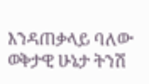እንዳጠቃላይ ባለው
ወቅታዊ ሁኔታ ትንሽ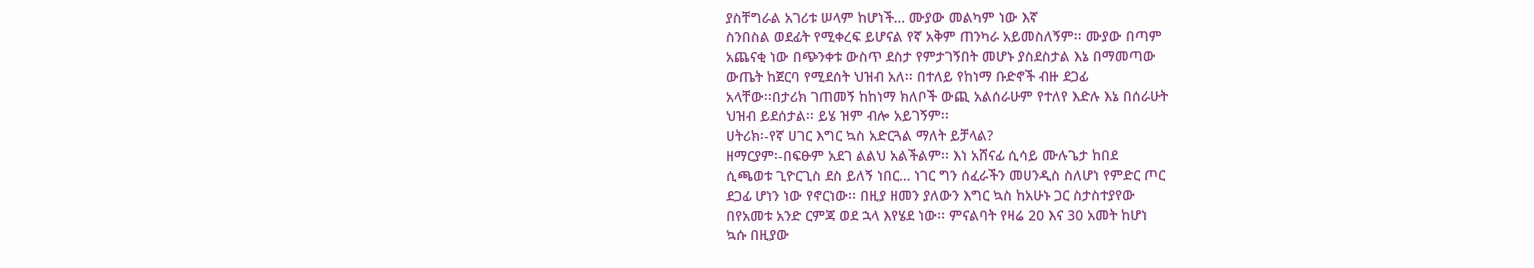ያስቸግራል አገሪቱ ሠላም ከሆነች… ሙያው መልካም ነው እኛ
ስንበስል ወደፊት የሚቀረፍ ይሆናል የኛ አቅም ጠንካራ አይመስለኝም፡፡ ሙያው በጣም
አጨናቂ ነው በጭንቀቱ ውስጥ ደስታ የምታገኝበት መሆኑ ያስደስታል እኔ በማመጣው
ውጤት ከጀርባ የሚደሰት ህዝብ አለ፡፡ በተለይ የከነማ ቡድኖች ብዙ ደጋፊ
አላቸው፡፡በታሪክ ገጠመኝ ከከነማ ክለቦች ውጪ አልሰራሁም የተለየ እድሉ እኔ በሰራሁት
ህዝብ ይደሰታል፡፡ ይሄ ዝም ብሎ አይገኝም፡፡
ሀትሪክ፡-የኛ ሀገር እግር ኳስ አድርጓል ማለት ይቻላል?
ዘማርያም፡-በፍፁም አደገ ልልህ አልችልም፡፡ እነ አሸናፊ ሲሳይ ሙሉጌታ ከበደ
ሲጫወቱ ጊዮርጊስ ደስ ይለኝ ነበር… ነገር ግን ሰፈራችን መሀንዲስ ስለሆነ የምድር ጦር
ደጋፊ ሆነን ነው የኖርነው፡፡ በዚያ ዘመን ያለውን እግር ኳስ ከአሁኑ ጋር ስታስተያየው
በየአመቱ አንድ ርምጃ ወደ ኋላ እየሄደ ነው፡፡ ምናልባት የዛሬ 20 እና 30 አመት ከሆነ
ኳሱ በዚያው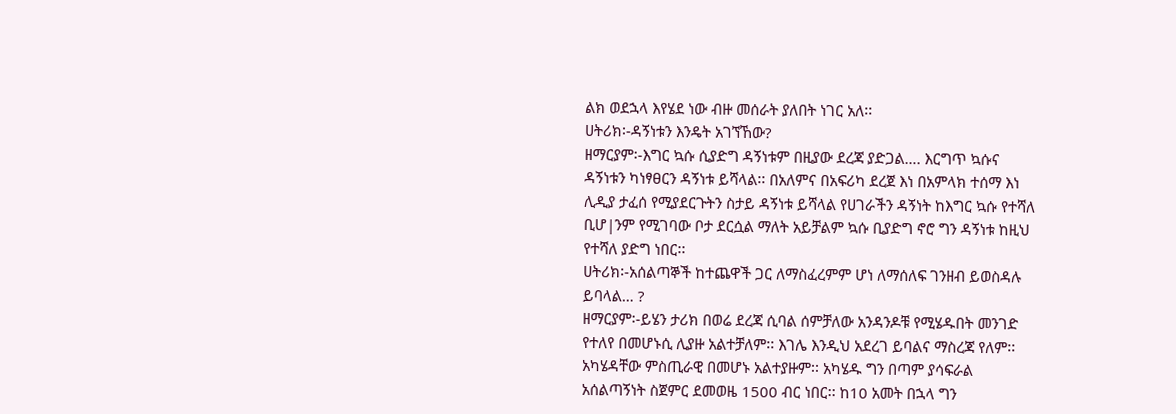ልክ ወደኋላ እየሄደ ነው ብዙ መሰራት ያለበት ነገር አለ፡፡
ሀትሪክ፡-ዳኝነቱን እንዴት አገኘኸው?
ዘማርያም፡-እግር ኳሱ ሲያድግ ዳኝነቱም በዚያው ደረጃ ያድጋል…. እርግጥ ኳሱና
ዳኝነቱን ካነፃፀርን ዳኝነቱ ይሻላል፡፡ በአለምና በአፍሪካ ደረጀ እነ በአምላክ ተሰማ እነ
ሊዲያ ታፈሰ የሚያደርጉትን ስታይ ዳኝነቱ ይሻላል የሀገራችን ዳኝነት ከእግር ኳሱ የተሻለ
ቢሆ|ንም የሚገባው ቦታ ደርሷል ማለት አይቻልም ኳሱ ቢያድግ ኖሮ ግን ዳኝነቱ ከዚህ
የተሻለ ያድግ ነበር፡፡
ሀትሪክ፡-አሰልጣኞች ከተጨዋች ጋር ለማስፈረምም ሆነ ለማሰለፍ ገንዘብ ይወስዳሉ
ይባላል… ?
ዘማርያም፡-ይሄን ታሪክ በወሬ ደረጃ ሲባል ሰምቻለው አንዳንዶቹ የሚሄዱበት መንገድ
የተለየ በመሆኑሲ ሊያዙ አልተቻለም፡፡ እገሌ እንዲህ አደረገ ይባልና ማስረጃ የለም፡፡
አካሄዳቸው ምስጢራዊ በመሆኑ አልተያዙም፡፡ አካሄዱ ግን በጣም ያሳፍራል
አሰልጣኝነት ስጀምር ደመወዜ 1500 ብር ነበር፡፡ ከ10 አመት በኋላ ግን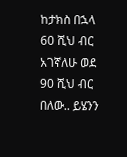ከታክስ በኋላ
60 ሺህ ብር አገኛለሁ ወደ 90 ሺህ ብር በለው.. ይሄንን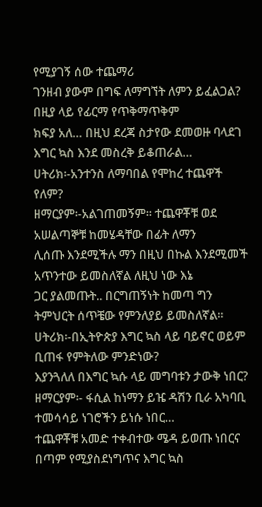የሚያገኝ ሰው ተጨማሪ
ገንዘብ ያውም በግፍ ለማግኘት ለምን ይፈልጋል? በዚያ ላይ የፊርማ የጥቅማጥቅም
ክፍያ አለ… በዚህ ደረጃ ስታየው ደመወዙ ባላደገ እግር ኳስ እንደ መስረቅ ይቆጠራል…
ሀትሪክ፡-አንተንስ ለማባበል የሞከረ ተጨዋች የለም?
ዘማርያም፡-አልገጠመኝም፡፡ ተጨዋቾቹ ወደ አሠልጣኞቹ ከመሄዳቸው በፊት ለማን
ሊሰጡ እንደሚችሉ ማን በዚህ በኩል እንደሚመች አጥንተው ይመስለኛል ለዚህ ነው እኔ
ጋር ያልመጡት.. በርግጠኝነት ከመጣ ግን ትምህርት ሰጥቼው የምንለያይ ይመስለኛል፡፡
ሀትሪክ፡-በኢትዮጵያ እግር ኳስ ላይ ባይኖር ወይም ቢጠፋ የምትለው ምንድነው?
እያንጓለለ በእግር ኳሱ ላይ መግባቱን ታውቅ ነበር?
ዘማርያም፡- ፋሲል ከነማን ይዤ ዳሽን ቢራ አካባቢ ተመሳሳይ ነገሮችን ይነሱ ነበር…
ተጨዋቾቹ አመድ ተቀብተው ሜዳ ይወጡ ነበርና በጣም የሚያስደነግጥና እግር ኳስ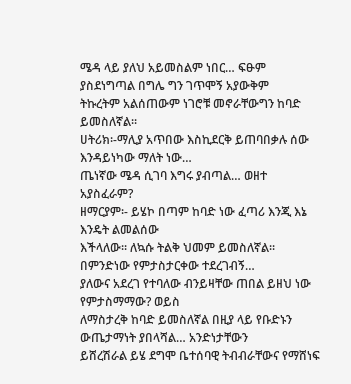ሜዳ ላይ ያለህ አይመስልም ነበር… ፍፁም ያስደነግጣል በግሌ ግን ገጥሞኝ አያውቅም
ትኩረትም አልሰጠውም ነገሮቹ መኖራቸውግን ከባድ ይመስለኛል፡፡
ሀትሪክ፡-ማሊያ አጥበው እስኪደርቅ ይጠባበቃሉ ሰው እንዳይነካው ማለት ነው…
ጤነኛው ሜዳ ሲገባ እግሩ ያብጣል… ወዘተ አያስፈራም?
ዘማርያም፡- ይሄኮ በጣም ከባድ ነው ፈጣሪ እንጂ እኔ እንዴት ልመልሰው
እችላለው፡፡ ለኳሱ ትልቅ ህመም ይመስለኛል፡፡ በምንድነው የምታስታርቀው ተደረገብኝ…
ያለውና አደረገ የተባለው ብንይዛቸው ጠበል ይዘህ ነው የምታስማማው? ወይስ
ለማስታረቅ ከባድ ይመስለኛል በዚያ ላይ የቡድኑን ውጤታማነት ያበላሻል… አንድነታቸውን
ይሸረሽራል ይሄ ደግሞ ቤተሰባዊ ትብብራቸውና የማሸነፍ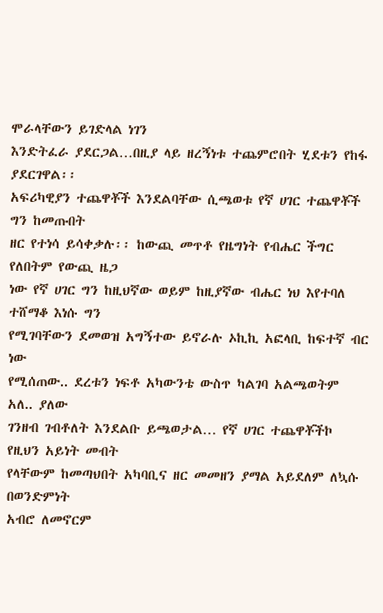ሞራላቸውን ይገድላል ነገን
እንድትፈራ ያደርጋል…በዚያ ላይ ዘረኝነቱ ተጨምሮበት ሂደቱን የከፋ ያደርገዋል፡፡
አፍሪካዊያን ተጨዋቾች እንደልባቸው ሲጫወቱ የኛ ሀገር ተጨዋቾች ግን ከመጡበት
ዘር የተነሳ ይሳቀቃሉ፡፡ ከውጪ መጥቶ የዜግነት የብሔር ችግር የለበትም የውጪ ዜጋ
ነው የኛ ሀገር ግን ከዚህኛው ወይም ከዚያኛው ብሔር ነህ እየተባለ ተሸማቆ እነሱ ግን
የሚገባቸውን ደመወዝ አግኝተው ይኖራሉ ኦኪኪ አፎላቢ ከፍተኛ ብር ነው
የሚሰጠው.. ደረቱን ነፍቶ አካውንቴ ውስጥ ካልገባ አልጫወትም አለ.. ያለው
ገንዘብ ገብቶለት እንደልቡ ይጫወታል… የኛ ሀገር ተጨዋቾችኮ የዚህን አይነት መብት
የላቸውም ከመጣህበት አካባቢና ዘር መመዘን ያማል አይደለም ለኳሱ በወንድምነት
አብሮ ለመኖርም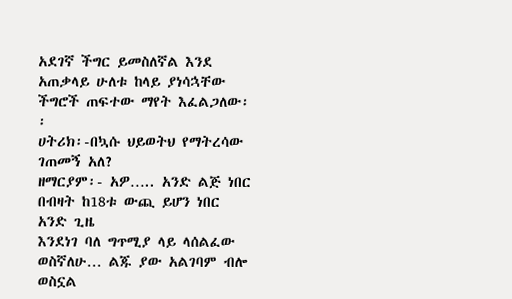አደገኛ ችግር ይመስለኛል እንደ አጠቃላይ ሁለቱ ከላይ ያነሳኋቸው
ችግሮች ጠፍተው ማየት እፈልጋለው፡፡
ሀትሪክ፡-በኳሱ ህይወትህ የማትረሳው ገጠመኝ አለ?
ዘማርያም፡- አዎ….. አንድ ልጅ ነበር በብዛት ከ18ቱ ውጪ ይሆን ነበር አንድ ጊዜ
እንደነገ ባለ ግጥሚያ ላይ ላሰልፈው ወስኛለሁ… ልጁ ያው አልገባም ብሎ ወስኗል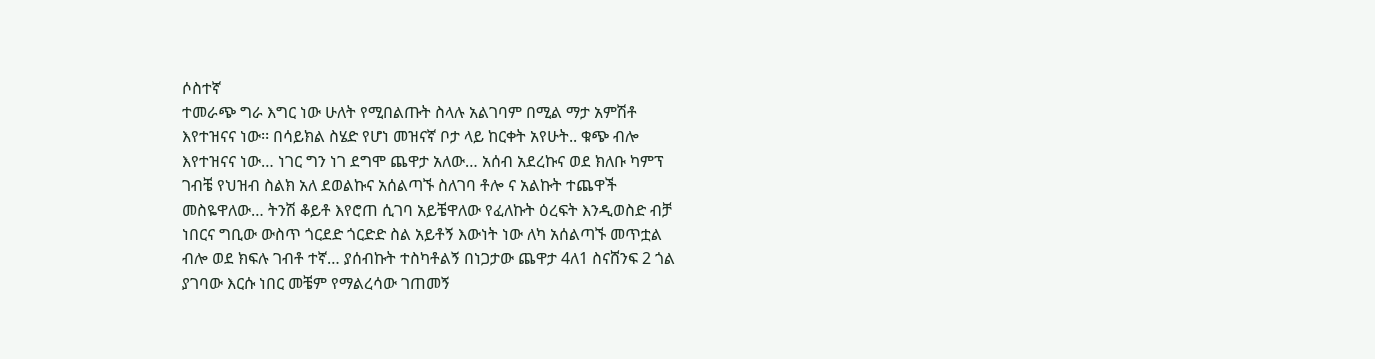ሶስተኛ
ተመራጭ ግራ እግር ነው ሁለት የሚበልጡት ስላሉ አልገባም በሚል ማታ አምሽቶ
እየተዝናና ነው፡፡ በሳይክል ስሄድ የሆነ መዝናኛ ቦታ ላይ ከርቀት አየሁት.. ቁጭ ብሎ
እየተዝናና ነው… ነገር ግን ነገ ደግሞ ጨዋታ አለው… አሰብ አደረኩና ወደ ክለቡ ካምፕ
ገብቼ የህዝብ ስልክ አለ ደወልኩና አሰልጣኙ ስለገባ ቶሎ ና አልኩት ተጨዋች
መስዬዋለው… ትንሽ ቆይቶ እየሮጠ ሲገባ አይቼዋለው የፈለኩት ዕረፍት እንዲወስድ ብቻ
ነበርና ግቢው ውስጥ ጎርደድ ጎርድድ ስል አይቶኝ እውነት ነው ለካ አሰልጣኙ መጥቷል
ብሎ ወደ ክፍሉ ገብቶ ተኛ… ያሰብኩት ተስካቶልኝ በነጋታው ጨዋታ 4ለ1 ስናሸንፍ 2 ጎል
ያገባው እርሱ ነበር መቼም የማልረሳው ገጠመኝ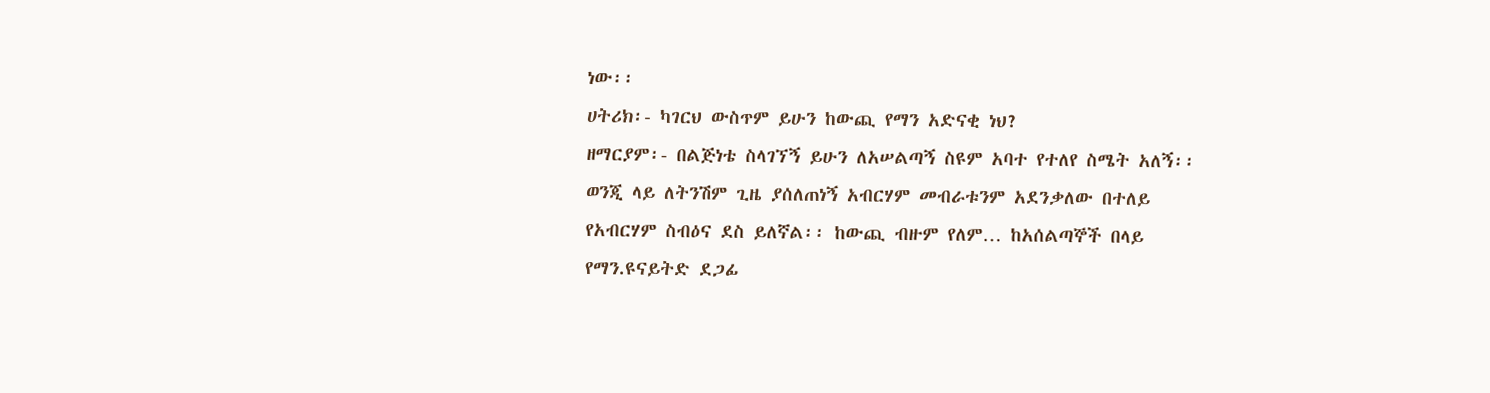ነው፡፡
ሀትሪክ፡- ካገርህ ውስጥም ይሁን ከውጪ የማን አድናቂ ነህ?
ዘማርያም፡- በልጅነቴ ስላገኘኝ ይሁን ለአሠልጣኝ ስዩም አባተ የተለየ ስሜት አለኝ፡፡
ወንጂ ላይ ለትንሽም ጊዜ ያሰለጠነኝ አብርሃም መብራቱንም አደንቃለው በተለይ
የአብርሃም ስብዕና ደስ ይለኛል፡፡ ከውጪ ብዙም የለም… ከአሰልጣኞች በላይ
የማን.ዩናይትድ ደጋፊ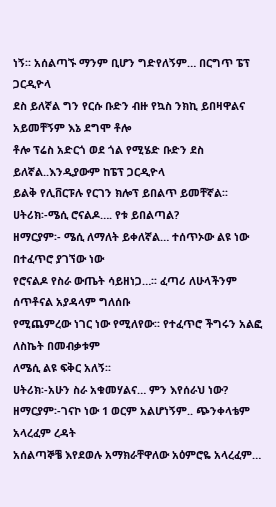ነኝ፡፡ አሰልጣኙ ማንም ቢሆን ግድየለኝም… በርግጥ ፔፕ ጋርዲዮላ
ደስ ይለኛል ግን የርሱ ቡድን ብዙ የኳስ ንክኪ ይበዛዋልና አይመቸኝም እኔ ደግሞ ቶሎ
ቶሎ ፕሬስ አድርጎ ወደ ጎል የሚሄድ ቡድን ደስ ይለኛል..እንዲያውም ከፔፕ ጋርዲዮላ
ይልቅ የሊቨርፑሉ የርገን ክሎፕ ይበልጥ ይመቸኛል፡፡
ሀትሪክ፡-ሜሲ ሮናልዶ…. የቱ ይበልጣል?
ዘማርያም፡- ሜሲ ለማለት ይቀለኛል… ተሰጥኦው ልዩ ነው በተፈጥሮ ያገኘው ነው
የሮናልዶ የስራ ውጤት ሳይዘነጋ…፡፡ ፈጣሪ ለሁላችንም ሰጥቶናል አያዳላም ግለሰቡ
የሚጨምረው ነገር ነው የሚለየው፡፡ የተፈጥሮ ችግሩን አልፎ ለስኬት በመብቃቱም
ለሜሲ ልዩ ፍቅር አለኝ፡፡
ሀትሪክ፡-አሁን ስራ አቁመሃልና… ምን እየሰራህ ነው?
ዘማርያም፡-ገናኮ ነው 1 ወርም አልሆነኝም.. ጭንቀላቴም አላረፈም ረዳት
አሰልጣኞቼ እየደወሉ አማክራቸዋለው አዕምሮዬ አላረፈም…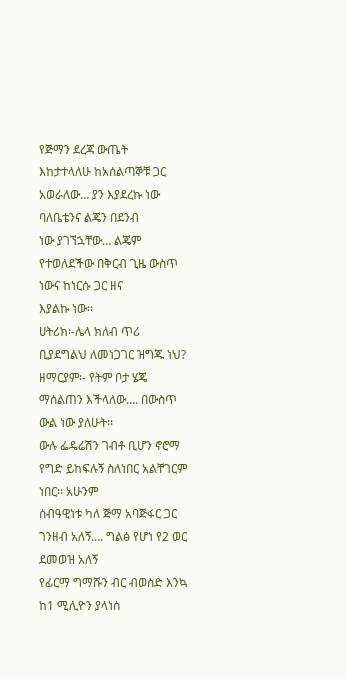የጅማን ደረጃ ውጤት
እከታተላለሁ ከአሰልጣኞቹ ጋር አወራለው… ያን እያደረኩ ነው ባለቤቴንና ልጄን በደንብ
ነው ያገኘኋቸው… ልጄም የተወለደችው በቅርብ ጊዜ ውስጥ ነውና ከነርሱ ጋር ዘና
እያልኩ ነው፡፡
ሀትሪክ፡-ሌላ ክለብ ጥሪ ቢያደግልህ ለመነጋገር ዝግጁ ነህ?
ዘማርያም፡- የትም ቦታ ሄጄ ማሰልጠን እችላለው…. በውስጥ ውል ነው ያለሁት፡፡
ውሉ ፌዴሬሽን ገብቶ ቢሆን ኖሮማ የግድ ይከፍሉኝ ስለነበር አልቸገርም ነበር፡፡ አሁንም
ሰብዓዊነቱ ካለ ጅማ አባጅፋር ጋር ገንዘብ አለኝ…. ግልፅ የሆነ የ2 ወር ደመወዝ አለኝ
የፊርማ ግማሹን ብር ብወስድ እንኳ ከ1 ሚሊዮን ያላነሰ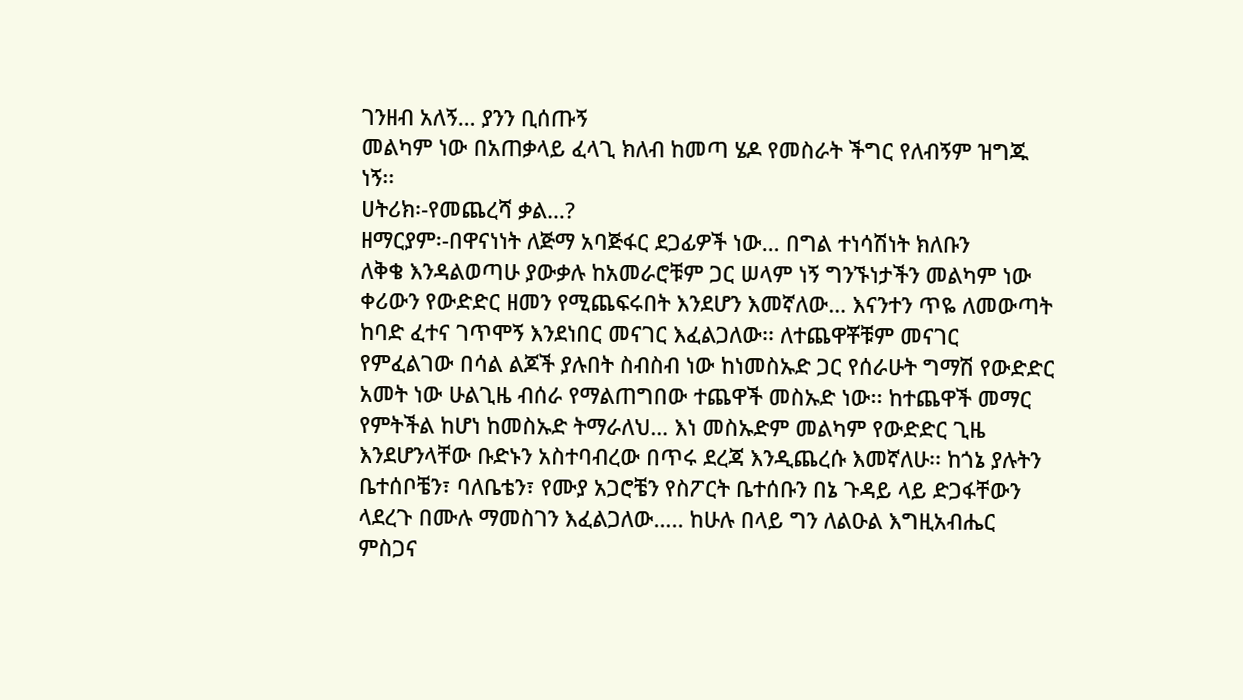ገንዘብ አለኝ… ያንን ቢሰጡኝ
መልካም ነው በአጠቃላይ ፈላጊ ክለብ ከመጣ ሄዶ የመስራት ችግር የለብኝም ዝግጁ
ነኝ፡፡
ሀትሪክ፡-የመጨረሻ ቃል…?
ዘማርያም፡-በዋናነነት ለጅማ አባጅፋር ደጋፊዎች ነው… በግል ተነሳሽነት ክለቡን
ለቅቄ እንዳልወጣሁ ያውቃሉ ከአመራሮቹም ጋር ሠላም ነኝ ግንኙነታችን መልካም ነው
ቀሪውን የውድድር ዘመን የሚጨፍሩበት እንደሆን እመኛለው… እናንተን ጥዬ ለመውጣት
ከባድ ፈተና ገጥሞኝ እንደነበር መናገር እፈልጋለው፡፡ ለተጨዋቾቹም መናገር
የምፈልገው በሳል ልጆች ያሉበት ስብስብ ነው ከነመስኡድ ጋር የሰራሁት ግማሽ የውድድር
አመት ነው ሁልጊዜ ብሰራ የማልጠግበው ተጨዋች መስኡድ ነው፡፡ ከተጨዋች መማር
የምትችል ከሆነ ከመስኡድ ትማራለህ… እነ መስኡድም መልካም የውድድር ጊዜ
እንደሆንላቸው ቡድኑን አስተባብረው በጥሩ ደረጃ እንዲጨረሱ እመኛለሁ፡፡ ከጎኔ ያሉትን
ቤተሰቦቼን፣ ባለቤቴን፣ የሙያ አጋሮቼን የስፖርት ቤተሰቡን በኔ ጉዳይ ላይ ድጋፋቸውን
ላደረጉ በሙሉ ማመስገን እፈልጋለው….. ከሁሉ በላይ ግን ለልዑል እግዚአብሔር
ምስጋና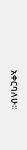አቀርባለሁ፡፡